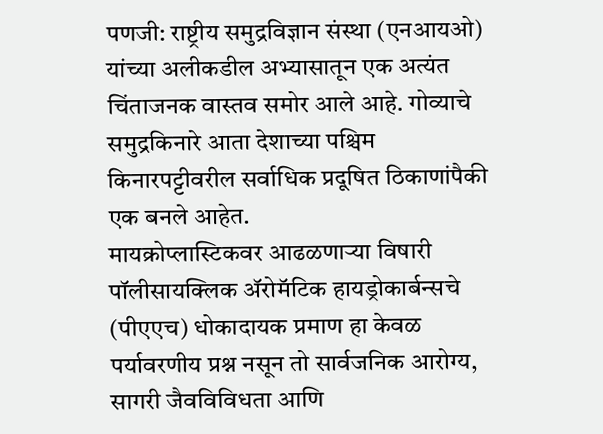पणजी: राष्ट्रीय समुद्रविज्ञान संस्था (एनआयओ) यांच्या अलीकडील अभ्यासातून एक अत्यंत चिंताजनक वास्तव समोर आले आहे. गोव्याचे समुद्रकिनारे आता देशाच्या पश्चिम किनारपट्टीवरील सर्वाधिक प्रदूषित ठिकाणांपैकी एक बनले आहेत.
मायक्रोप्लास्टिकवर आढळणाऱ्या विषारी पॉलीसायक्लिक ॲरोमॅटिक हायड्रोकार्बन्सचे (पीएएच) धोकादायक प्रमाण हा केवळ पर्यावरणीय प्रश्न नसून तो सार्वजनिक आरोग्य, सागरी जैवविविधता आणि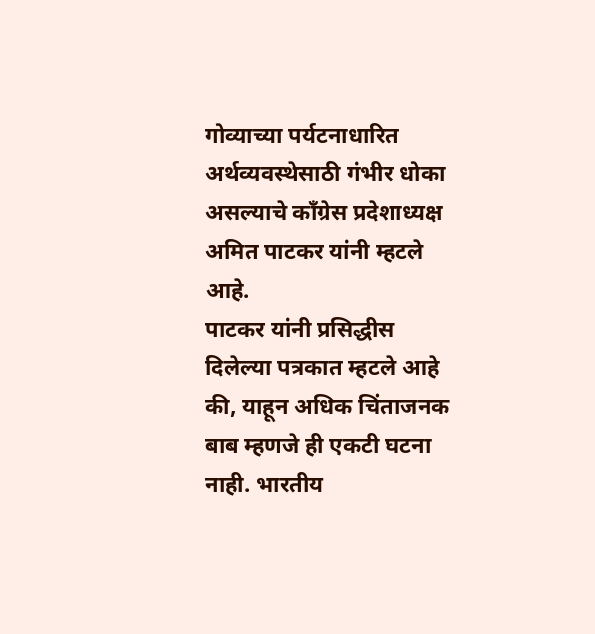गोव्याच्या पर्यटनाधारित अर्थव्यवस्थेसाठी गंभीर धोका असल्याचे काँग्रेस प्रदेशाध्यक्ष अमित पाटकर यांनी म्हटले आहे.
पाटकर यांनी प्रसिद्धीस दिलेल्या पत्रकात म्हटले आहे की, याहून अधिक चिंताजनक बाब म्हणजे ही एकटी घटना नाही. भारतीय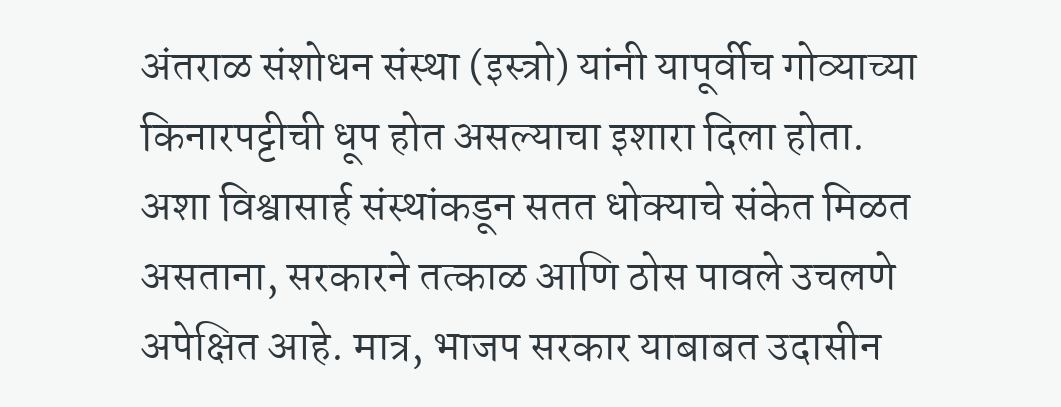अंतराळ संशोधन संस्था (इस्त्रो) यांनी यापूर्वीच गोव्याच्या किनारपट्टीची धूप होत असल्याचा इशारा दिला होता.
अशा विश्वासार्ह संस्थांकडून सतत धोक्याचे संकेत मिळत असताना, सरकारने तत्काळ आणि ठोस पावले उचलणे अपेक्षित आहे. मात्र, भाजप सरकार याबाबत उदासीन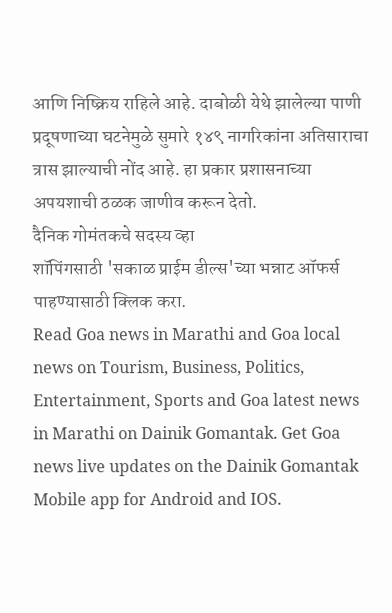आणि निष्क्रिय राहिले आहे. दाबोळी येथे झालेल्या पाणी प्रदूषणाच्या घटनेमुळे सुमारे १४९ नागरिकांना अतिसाराचा त्रास झाल्याची नोंद आहे. हा प्रकार प्रशासनाच्या अपयशाची ठळक जाणीव करून देतो.
दैनिक गोमंतकचे सदस्य व्हा
शॉपिंगसाठी 'सकाळ प्राईम डील्स'च्या भन्नाट ऑफर्स पाहण्यासाठी क्लिक करा.
Read Goa news in Marathi and Goa local news on Tourism, Business, Politics, Entertainment, Sports and Goa latest news in Marathi on Dainik Gomantak. Get Goa news live updates on the Dainik Gomantak Mobile app for Android and IOS.